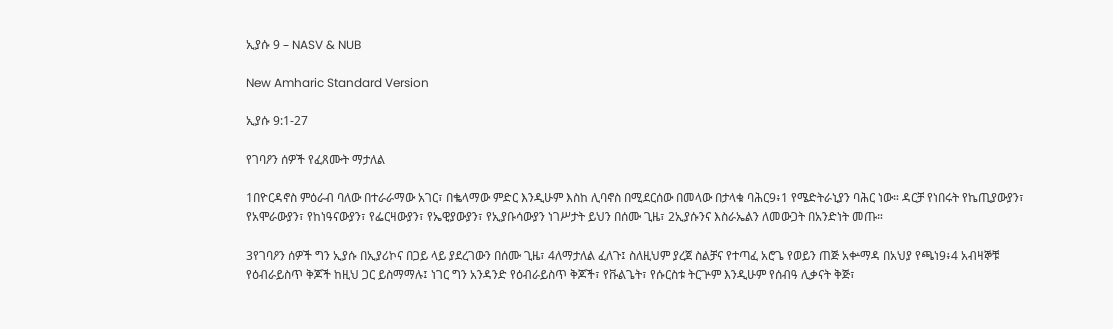ኢያሱ 9 – NASV & NUB

New Amharic Standard Version

ኢያሱ 9:1-27

የገባዖን ሰዎች የፈጸሙት ማታለል

1በዮርዳኖስ ምዕራብ ባለው በተራራማው አገር፣ በቈላማው ምድር እንዲሁም እስከ ሊባኖስ በሚደርሰው በመላው በታላቁ ባሕር9፥1 የሜድትራኒያን ባሕር ነው። ዳርቻ የነበሩት የኬጢያውያን፣ የአሞራውያን፣ የከነዓናውያን፣ የፌርዛውያን፣ የኤዊያውያን፣ የኢያቡሳውያን ነገሥታት ይህን በሰሙ ጊዜ፣ 2ኢያሱንና እስራኤልን ለመውጋት በአንድነት መጡ።

3የገባዖን ሰዎች ግን ኢያሱ በኢያሪኮና በጋይ ላይ ያደረገውን በሰሙ ጊዜ፣ 4ለማታለል ፈለጉ፤ ስለዚህም ያረጀ ስልቻና የተጣፈ አሮጌ የወይን ጠጅ አቍማዳ በአህያ የጫነ9፥4 አብዛኞቹ የዕብራይስጥ ቅጆች ከዚህ ጋር ይስማማሉ፤ ነገር ግን አንዳንድ የዕብራይስጥ ቅጆች፣ የቩልጌት፣ የሱርስቱ ትርጕም እንዲሁም የሰብዓ ሊቃናት ቅጅ፣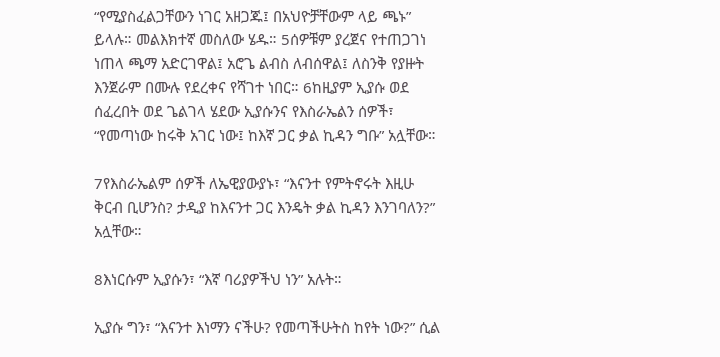“የሚያስፈልጋቸውን ነገር አዘጋጁ፤ በአህዮቻቸውም ላይ ጫኑ” ይላሉ። መልእክተኛ መስለው ሄዱ። 5ሰዎቹም ያረጀና የተጠጋገነ ነጠላ ጫማ አድርገዋል፤ አሮጌ ልብስ ለብሰዋል፤ ለስንቅ የያዙት እንጀራም በሙሉ የደረቀና የሻገተ ነበር። 6ከዚያም ኢያሱ ወደ ሰፈረበት ወደ ጌልገላ ሄደው ኢያሱንና የእስራኤልን ሰዎች፣ “የመጣነው ከሩቅ አገር ነው፤ ከእኛ ጋር ቃል ኪዳን ግቡ” አሏቸው።

7የእስራኤልም ሰዎች ለኤዊያውያኑ፣ “እናንተ የምትኖሩት እዚሁ ቅርብ ቢሆንስ? ታዲያ ከእናንተ ጋር እንዴት ቃል ኪዳን እንገባለን?” አሏቸው።

8እነርሱም ኢያሱን፣ “እኛ ባሪያዎችህ ነን” አሉት።

ኢያሱ ግን፣ “እናንተ እነማን ናችሁ? የመጣችሁትስ ከየት ነው?” ሲል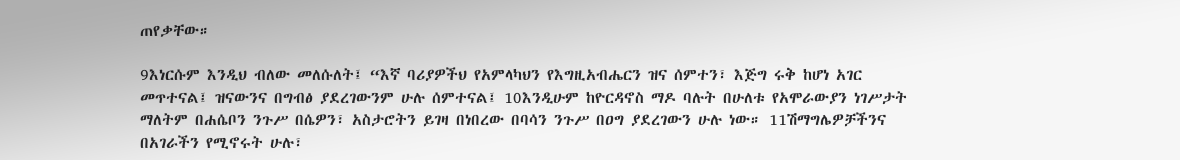ጠየቃቸው።

9እነርሱም እንዲህ ብለው መለሱለት፤ “እኛ ባሪያዎችህ የአምላካህን የእግዚአብሔርን ዝና ሰምተን፣ እጅግ ሩቅ ከሆነ አገር መጥተናል፤ ዝናውንና በግብፅ ያደረገውንም ሁሉ ሰምተናል፤ 10እንዲሁም ከዮርዳኖስ ማዶ ባሉት በሁለቱ የአሞራውያን ነገሥታት ማለትም በሐሴቦን ንጉሥ በሴዎን፣ አስታሮትን ይገዛ በነበረው በባሳን ንጉሥ በዐግ ያደረገውን ሁሉ ነው። 11ሽማግሌዎቻችንና በአገራችን የሚኖሩት ሁሉ፣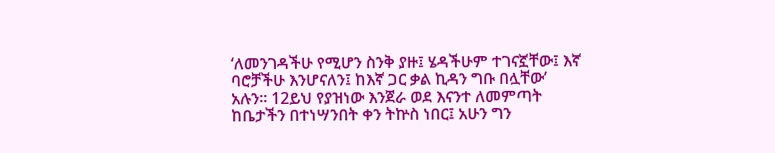‘ለመንገዳችሁ የሚሆን ስንቅ ያዙ፤ ሄዳችሁም ተገናኟቸው፤ እኛ ባሮቻችሁ እንሆናለን፤ ከእኛ ጋር ቃል ኪዳን ግቡ በሏቸው’ አሉን። 12ይህ የያዝነው እንጀራ ወደ እናንተ ለመምጣት ከቤታችን በተነሣንበት ቀን ትኵስ ነበር፤ አሁን ግን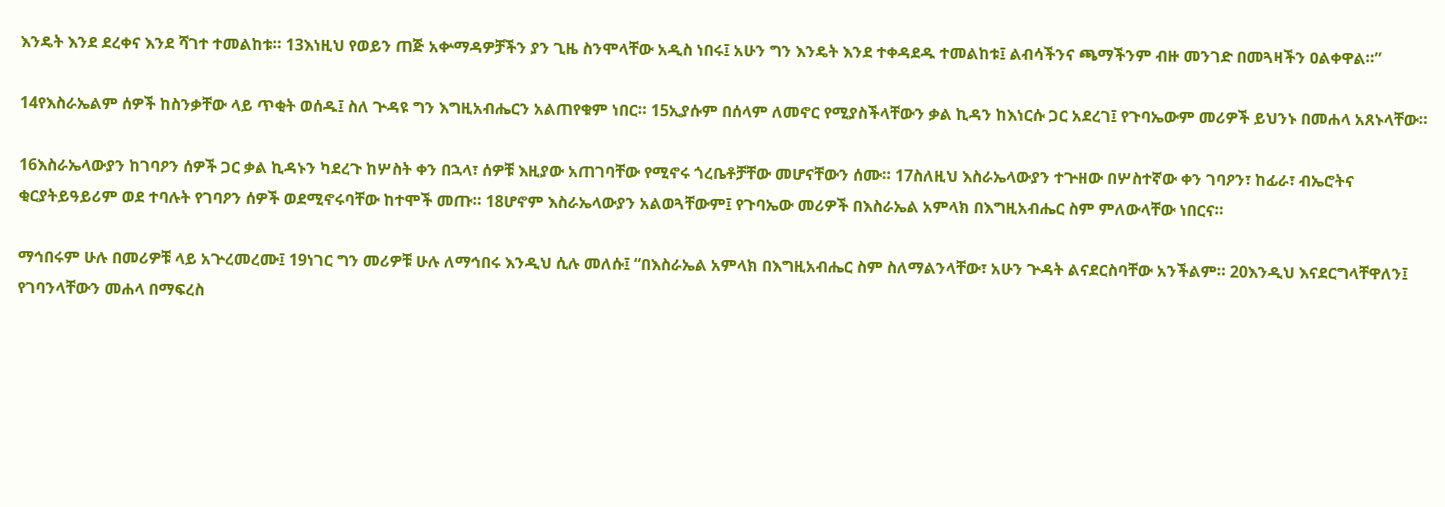እንዴት እንደ ደረቀና እንደ ሻገተ ተመልከቱ። 13እነዚህ የወይን ጠጅ አቍማዳዎቻችን ያን ጊዜ ስንሞላቸው አዲስ ነበሩ፤ አሁን ግን እንዴት እንደ ተቀዳደዱ ተመልከቱ፤ ልብሳችንና ጫማችንም ብዙ መንገድ በመጓዛችን ዐልቀዋል።”

14የእስራኤልም ሰዎች ከስንቃቸው ላይ ጥቂት ወሰዱ፤ ስለ ጕዳዩ ግን እግዚአብሔርን አልጠየቁም ነበር። 15ኢያሱም በሰላም ለመኖር የሚያስችላቸውን ቃል ኪዳን ከእነርሱ ጋር አደረገ፤ የጉባኤውም መሪዎች ይህንኑ በመሐላ አጸኑላቸው።

16እስራኤላውያን ከገባዖን ሰዎች ጋር ቃል ኪዳኑን ካደረጉ ከሦስት ቀን በኋላ፣ ሰዎቹ እዚያው አጠገባቸው የሚኖሩ ጎረቤቶቻቸው መሆናቸውን ሰሙ። 17ስለዚህ እስራኤላውያን ተጕዘው በሦስተኛው ቀን ገባዖን፣ ከፊራ፣ ብኤሮትና ቂርያትይዓይሪም ወደ ተባሉት የገባዖን ሰዎች ወደሚኖሩባቸው ከተሞች መጡ። 18ሆኖም እስራኤላውያን አልወጓቸውም፤ የጉባኤው መሪዎች በእስራኤል አምላክ በእግዚአብሔር ስም ምለውላቸው ነበርና።

ማኅበሩም ሁሉ በመሪዎቹ ላይ አጕረመረሙ፤ 19ነገር ግን መሪዎቹ ሁሉ ለማኅበሩ እንዲህ ሲሉ መለሱ፤ “በእስራኤል አምላክ በእግዚአብሔር ስም ስለማልንላቸው፣ አሁን ጕዳት ልናደርስባቸው አንችልም። 20እንዲህ እናደርግላቸዋለን፤ የገባንላቸውን መሐላ በማፍረስ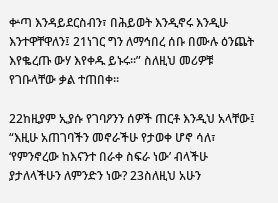ቍጣ እንዳይደርስብን፣ በሕይወት እንዲኖሩ እንዲሁ እንተዋቸዋለን፤ 21ነገር ግን ለማኅበረ ሰቡ በሙሉ ዕንጨት እየቈረጡ ውሃ እየቀዱ ይኑሩ።” ስለዚህ መሪዎቹ የገቡላቸው ቃል ተጠበቀ።

22ከዚያም ኢያሱ የገባዖንን ሰዎች ጠርቶ እንዲህ አላቸው፤ “እዚሁ አጠገባችን መኖራችሁ የታወቀ ሆኖ ሳለ፣ ‘የምንኖረው ከእናንተ በራቀ ስፍራ ነው’ ብላችሁ ያታለላችሁን ለምንድን ነው? 23ስለዚህ አሁን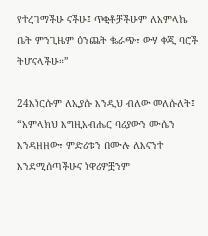የተረገማችሁ ናችሁ፤ ጥቂቶቻችሁም ለአምላኬ ቤት ምንጊዜም ዕንጨት ቈራጭ፣ ውሃ ቀጂ ባሮች ትሆናላችሁ።”

24እነርሱም ለኢያሱ እንዲህ ብለው መለሱለት፤ “አምላክህ እግዚአብሔር ባሪያውን ሙሴን እንዳዘዘው፣ ምድሪቱን በሙሉ ለእናንተ እንደሚሰጣችሁና ነዋሪዎቿንም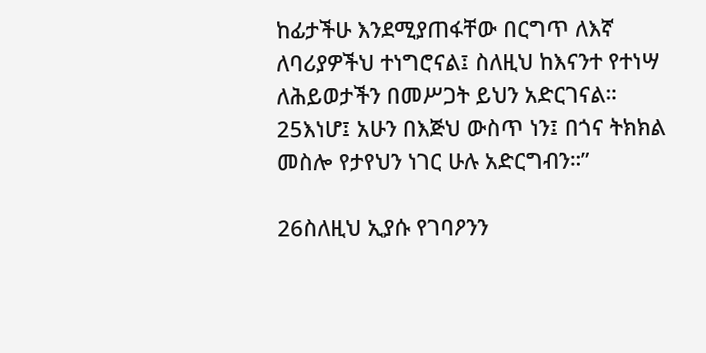ከፊታችሁ እንደሚያጠፋቸው በርግጥ ለእኛ ለባሪያዎችህ ተነግሮናል፤ ስለዚህ ከእናንተ የተነሣ ለሕይወታችን በመሥጋት ይህን አድርገናል። 25እነሆ፤ አሁን በእጅህ ውስጥ ነን፤ በጎና ትክክል መስሎ የታየህን ነገር ሁሉ አድርግብን።”

26ስለዚህ ኢያሱ የገባዖንን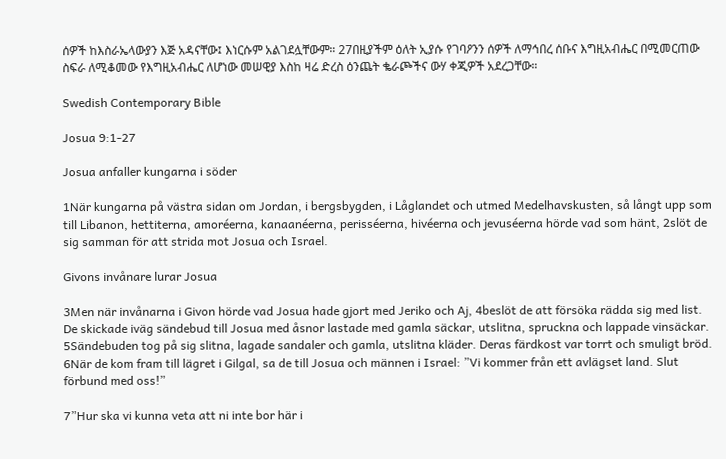ሰዎች ከእስራኤላውያን እጅ አዳናቸው፤ እነርሱም አልገደሏቸውም። 27በዚያችም ዕለት ኢያሱ የገባዖንን ሰዎች ለማኅበረ ሰቡና እግዚአብሔር በሚመርጠው ስፍራ ለሚቆመው የእግዚአብሔር ለሆነው መሠዊያ እስከ ዛሬ ድረስ ዕንጨት ቈራጮችና ውሃ ቀጂዎች አደረጋቸው።

Swedish Contemporary Bible

Josua 9:1-27

Josua anfaller kungarna i söder

1När kungarna på västra sidan om Jordan, i bergsbygden, i Låglandet och utmed Medelhavskusten, så långt upp som till Libanon, hettiterna, amoréerna, kanaanéerna, perisséerna, hivéerna och jevuséerna hörde vad som hänt, 2slöt de sig samman för att strida mot Josua och Israel.

Givons invånare lurar Josua

3Men när invånarna i Givon hörde vad Josua hade gjort med Jeriko och Aj, 4beslöt de att försöka rädda sig med list. De skickade iväg sändebud till Josua med åsnor lastade med gamla säckar, utslitna, spruckna och lappade vinsäckar. 5Sändebuden tog på sig slitna, lagade sandaler och gamla, utslitna kläder. Deras färdkost var torrt och smuligt bröd. 6När de kom fram till lägret i Gilgal, sa de till Josua och männen i Israel: ”Vi kommer från ett avlägset land. Slut förbund med oss!”

7”Hur ska vi kunna veta att ni inte bor här i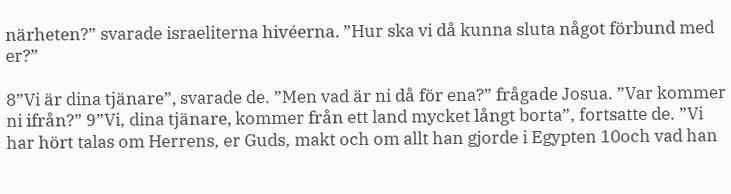närheten?” svarade israeliterna hivéerna. ”Hur ska vi då kunna sluta något förbund med er?”

8”Vi är dina tjänare”, svarade de. ”Men vad är ni då för ena?” frågade Josua. ”Var kommer ni ifrån?” 9”Vi, dina tjänare, kommer från ett land mycket långt borta”, fortsatte de. ”Vi har hört talas om Herrens, er Guds, makt och om allt han gjorde i Egypten 10och vad han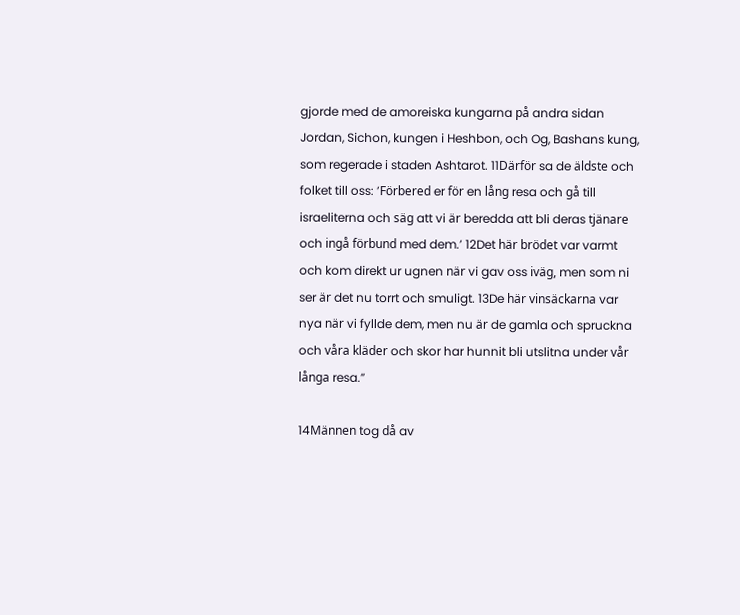gjorde med de amoreiska kungarna på andra sidan Jordan, Sichon, kungen i Heshbon, och Og, Bashans kung, som regerade i staden Ashtarot. 11Därför sa de äldste och folket till oss: ’Förbered er för en lång resa och gå till israeliterna och säg att vi är beredda att bli deras tjänare och ingå förbund med dem.’ 12Det här brödet var varmt och kom direkt ur ugnen när vi gav oss iväg, men som ni ser är det nu torrt och smuligt. 13De här vinsäckarna var nya när vi fyllde dem, men nu är de gamla och spruckna och våra kläder och skor har hunnit bli utslitna under vår långa resa.”

14Männen tog då av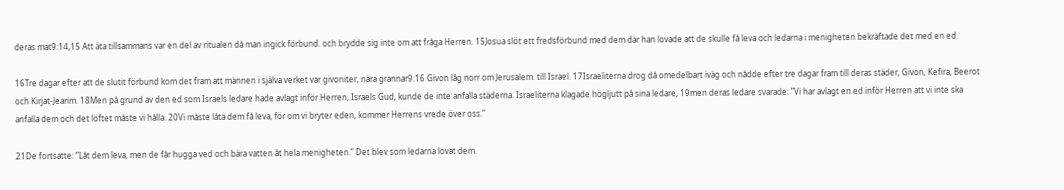deras mat9:14,15 Att äta tillsammans var en del av ritualen då man ingick förbund. och brydde sig inte om att fråga Herren. 15Josua slöt ett fredsförbund med dem där han lovade att de skulle få leva och ledarna i menigheten bekräftade det med en ed.

16Tre dagar efter att de slutit förbund kom det fram att männen i själva verket var givoniter, nära grannar9:16 Givon låg norr om Jerusalem. till Israel. 17Israeliterna drog då omedelbart iväg och nådde efter tre dagar fram till deras städer, Givon, Kefira, Beerot och Kirjat-Jearim. 18Men på grund av den ed som Israels ledare hade avlagt inför Herren, Israels Gud, kunde de inte anfalla städerna. Israeliterna klagade högljutt på sina ledare, 19men deras ledare svarade: ”Vi har avlagt en ed inför Herren att vi inte ska anfalla dem och det löftet måste vi hålla. 20Vi måste låta dem få leva, för om vi bryter eden, kommer Herrens vrede över oss.”

21De fortsatte: ”Låt dem leva, men de får hugga ved och bära vatten åt hela menigheten.” Det blev som ledarna lovat dem.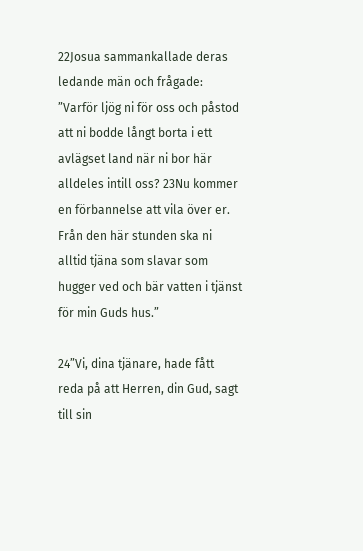22Josua sammankallade deras ledande män och frågade: ”Varför ljög ni för oss och påstod att ni bodde långt borta i ett avlägset land när ni bor här alldeles intill oss? 23Nu kommer en förbannelse att vila över er. Från den här stunden ska ni alltid tjäna som slavar som hugger ved och bär vatten i tjänst för min Guds hus.”

24”Vi, dina tjänare, hade fått reda på att Herren, din Gud, sagt till sin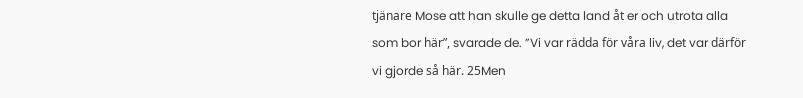tjänare Mose att han skulle ge detta land åt er och utrota alla som bor här”, svarade de. ”Vi var rädda för våra liv, det var därför vi gjorde så här. 25Men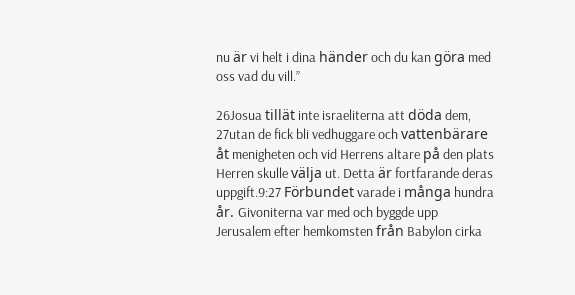nu är vi helt i dina händer och du kan göra med oss vad du vill.”

26Josua tillät inte israeliterna att döda dem, 27utan de fick bli vedhuggare och vattenbärare åt menigheten och vid Herrens altare på den plats Herren skulle välja ut. Detta är fortfarande deras uppgift.9:27 Förbundet varade i många hundra år. Givoniterna var med och byggde upp Jerusalem efter hemkomsten från Babylon cirka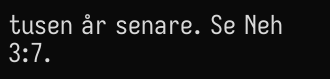tusen år senare. Se Neh 3:7.